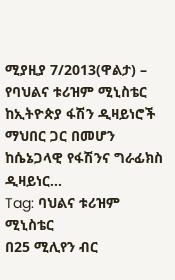ሚያዚያ 7/2013(ዋልታ) – የባህልና ቱሪዝም ሚኒስቴር ከኢትዮጵያ ፋሽን ዲዛይነሮች ማህበር ጋር በመሆን ከሴኔጋላዊ የፋሽንና ግራፊክስ ዲዛይነር…
Tag: ባህልና ቱሪዝም ሚኒስቴር
በ25 ሚሊየን ብር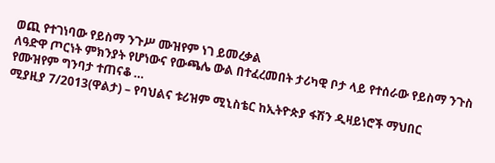ወጪ የተገነባው የይስማ ንጉሥ ሙዝየም ነገ ይመረቃል
ለዓድዋ ጦርነት ምክንያት የሆነውና የውጫሌ ውል በተፈረመበት ታሪካዊ ቦታ ላይ የተሰራው የይስማ ንጉስ የሙዝየም ግንባታ ተጠናቆ …
ሚያዚያ 7/2013(ዋልታ) – የባህልና ቱሪዝም ሚኒስቴር ከኢትዮጵያ ፋሽን ዲዛይነሮች ማህበር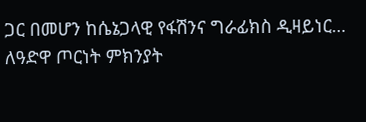ጋር በመሆን ከሴኔጋላዊ የፋሽንና ግራፊክስ ዲዛይነር…
ለዓድዋ ጦርነት ምክንያት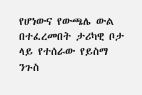የሆነውና የውጫሌ ውል በተፈረመበት ታሪካዊ ቦታ ላይ የተሰራው የይስማ ንጉስ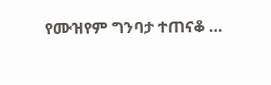የሙዝየም ግንባታ ተጠናቆ …